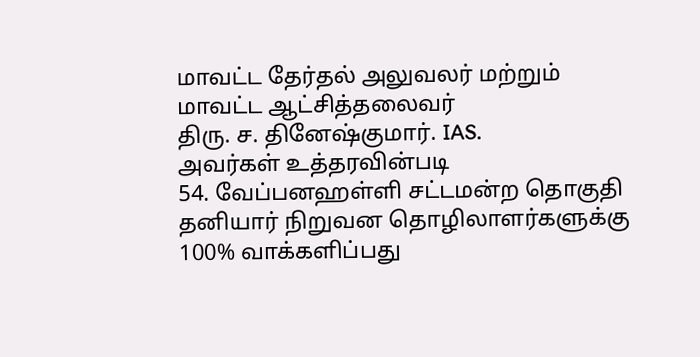மாவட்ட தேர்தல் அலுவலர் மற்றும்
மாவட்ட ஆட்சித்தலைவர்
திரு. ச. தினேஷ்குமார். IAS.
அவர்கள் உத்தரவின்படி
54. வேப்பனஹள்ளி சட்டமன்ற தொகுதி
தனியார் நிறுவன தொழிலாளர்களுக்கு
100% வாக்களிப்பது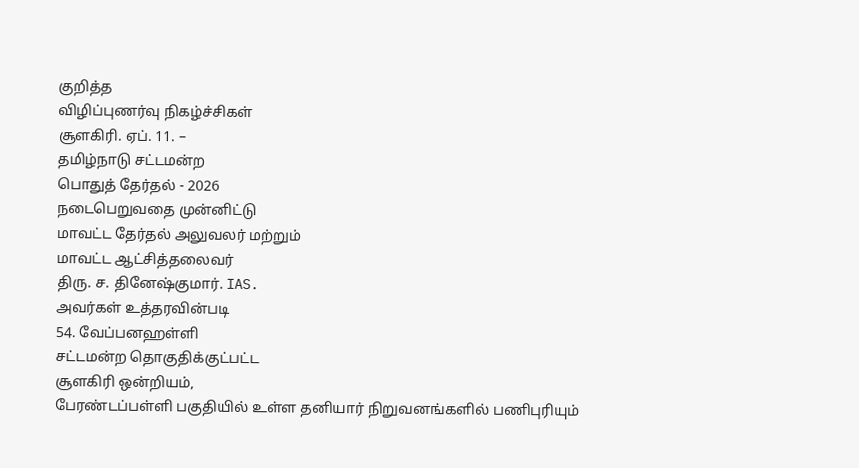குறித்த
விழிப்புணர்வு நிகழ்ச்சிகள்
சூளகிரி. ஏப். 11. –
தமிழ்நாடு சட்டமன்ற
பொதுத் தேர்தல் - 2026
நடைபெறுவதை முன்னிட்டு
மாவட்ட தேர்தல் அலுவலர் மற்றும்
மாவட்ட ஆட்சித்தலைவர்
திரு. ச. தினேஷ்குமார். IAS.
அவர்கள் உத்தரவின்படி
54. வேப்பனஹள்ளி
சட்டமன்ற தொகுதிக்குட்பட்ட
சூளகிரி ஒன்றியம்,
பேரண்டப்பள்ளி பகுதியில் உள்ள தனியார் நிறுவனங்களில் பணிபுரியும்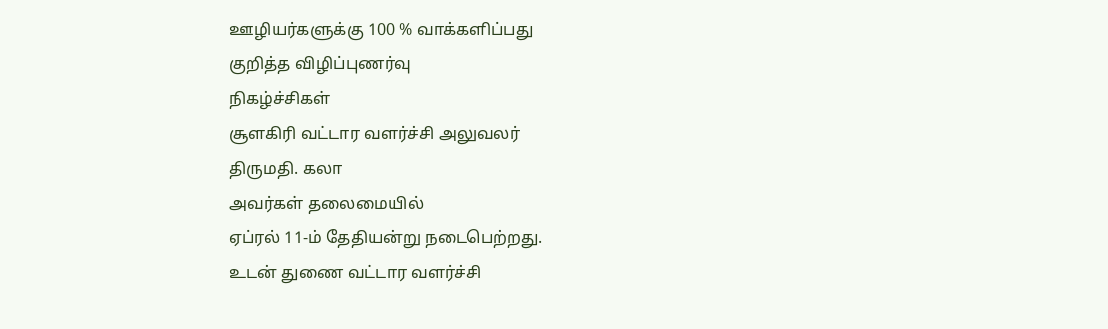ஊழியர்களுக்கு 100 % வாக்களிப்பது
குறித்த விழிப்புணர்வு
நிகழ்ச்சிகள்
சூளகிரி வட்டார வளர்ச்சி அலுவலர்
திருமதி. கலா
அவர்கள் தலைமையில்
ஏப்ரல் 11-ம் தேதியன்று நடைபெற்றது.
உடன் துணை வட்டார வளர்ச்சி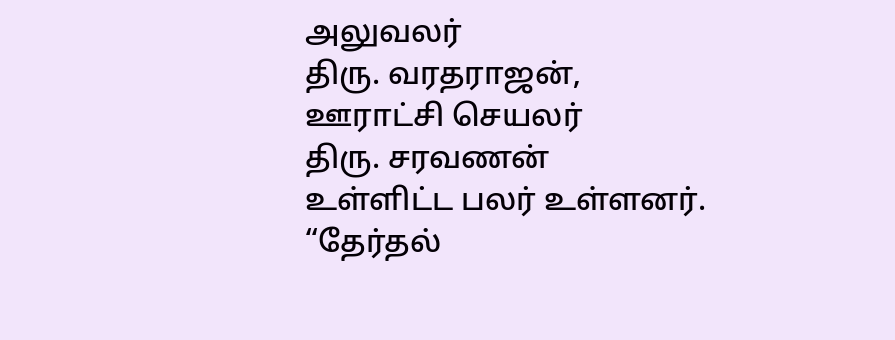அலுவலர்
திரு. வரதராஜன்,
ஊராட்சி செயலர்
திரு. சரவணன்
உள்ளிட்ட பலர் உள்ளனர்.
“தேர்தல்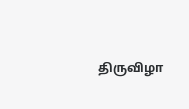திருவிழா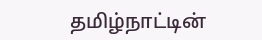தமிழ்நாட்டின்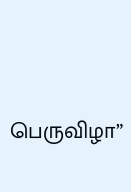பெருவிழா”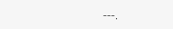---.